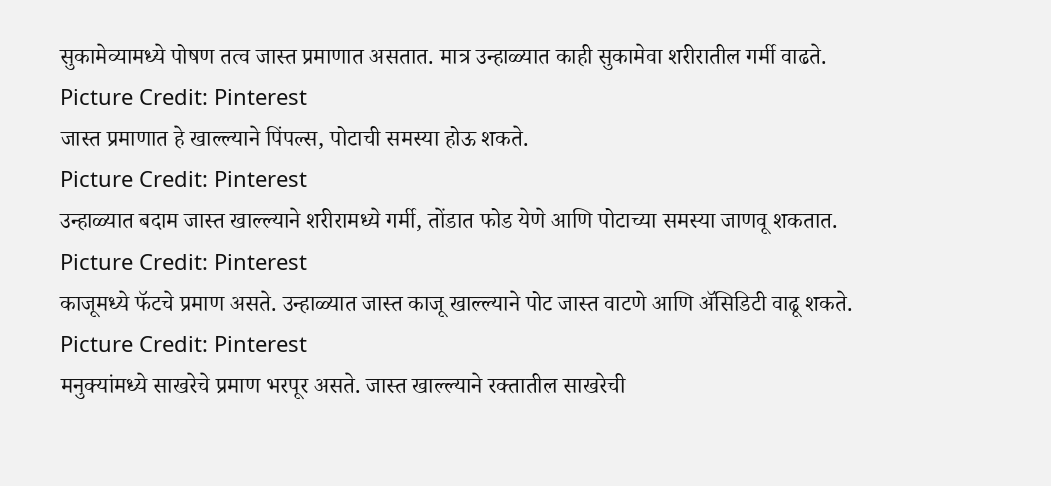सुकामेव्यामध्ये पोषण तत्व जास्त प्रमाणात असतात. मात्र उन्हाळ्यात काही सुकामेवा शरीरातील गर्मी वाढते.
Picture Credit: Pinterest
जास्त प्रमाणात हे खाल्ल्याने पिंपल्स, पोटाची समस्या होऊ शकते.
Picture Credit: Pinterest
उन्हाळ्यात बदाम जास्त खाल्ल्याने शरीरामध्ये गर्मी, तोंडात फोड येणे आणि पोटाच्या समस्या जाणवू शकतात.
Picture Credit: Pinterest
काजूमध्ये फॅटचे प्रमाण असते. उन्हाळ्यात जास्त काजू खाल्ल्याने पोट जास्त वाटणे आणि ॲसिडिटी वाढू शकते.
Picture Credit: Pinterest
मनुक्यांमध्ये साखरेचे प्रमाण भरपूर असते. जास्त खाल्ल्याने रक्तातील साखरेची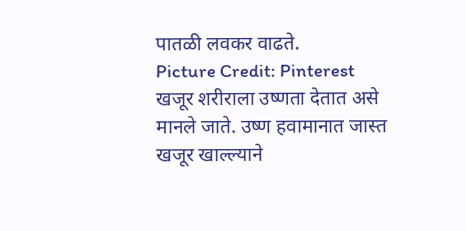पातळी लवकर वाढते.
Picture Credit: Pinterest
खजूर शरीराला उष्णता देतात असे मानले जाते. उष्ण हवामानात जास्त खजूर खाल्ल्याने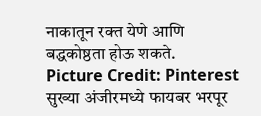नाकातून रक्त येणे आणि बद्धकोष्ठता होऊ शकते.
Picture Credit: Pinterest
सुख्या अंजीरमध्ये फायबर भरपूर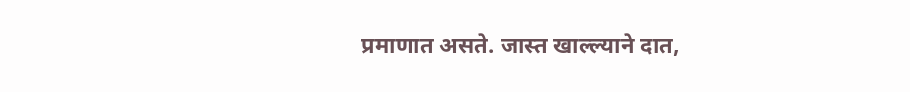प्रमाणात असते. जास्त खाल्ल्याने दात,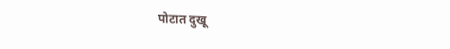पोटात दुखू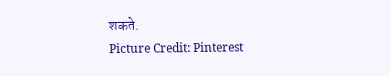शकते.
Picture Credit: Pinterest